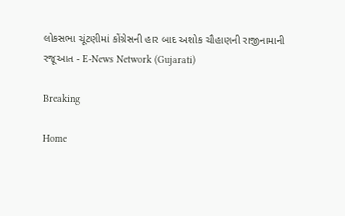લોકસભા ચૂંટણીમાં કોંગ્રેસની હાર બાદ અશોક ચૌહાણની રાજીનામાની રજૂઆત - E-News Network (Gujarati)

Breaking

Home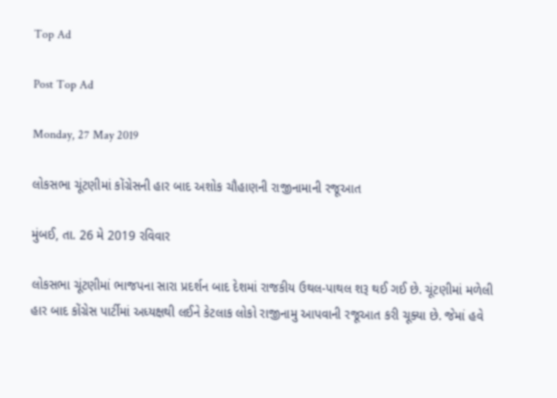Top Ad

Post Top Ad

Monday, 27 May 2019

લોકસભા ચૂંટણીમાં કોંગ્રેસની હાર બાદ અશોક ચૌહાણની રાજીનામાની રજૂઆત

મુંબઈ, તા. 26 મે 2019 રવિવાર

લોકસભા ચૂંટણીમાં ભાજપના સારા પ્રદર્શન બાદ દેશમાં રાજકીય ઉથલ-પાથલ શરૂ થઈ ગઈ છે. ચૂંટણીમાં મળેલી હાર બાદ કોંગ્રેસ પાર્ટીમાં અધ્યક્ષથી લઈને કેટલાક લોકો રાજીનામુ આપવાની રજૂઆત કરી ચૂક્યા છે. જેમાં હવે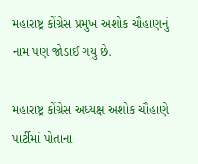મહારાષ્ટ્ર કોંગ્રેસ પ્રમુખ અશોક ચૌહાણનું નામ પણ જોડાઈ ગયુ છે.

મહારાષ્ટ્ર કોંગ્રેસ અધ્યક્ષ અશોક ચૌહાણે પાર્ટીમાં પોતાના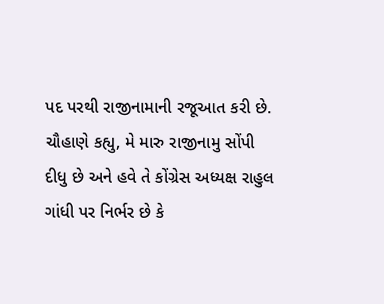પદ પરથી રાજીનામાની રજૂઆત કરી છે. ચૌહાણે કહ્યુ, મે મારુ રાજીનામુ સોંપી દીધુ છે અને હવે તે કોંગ્રેસ અધ્યક્ષ રાહુલ ગાંધી પર નિર્ભર છે કે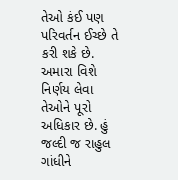તેઓ કંઈ પણ પરિવર્તન ઈચ્છે તે કરી શકે છે. અમારા વિશે નિર્ણય લેવા તેઓને પૂરો અધિકાર છે. હું જલ્દી જ રાહુલ ગાંધીને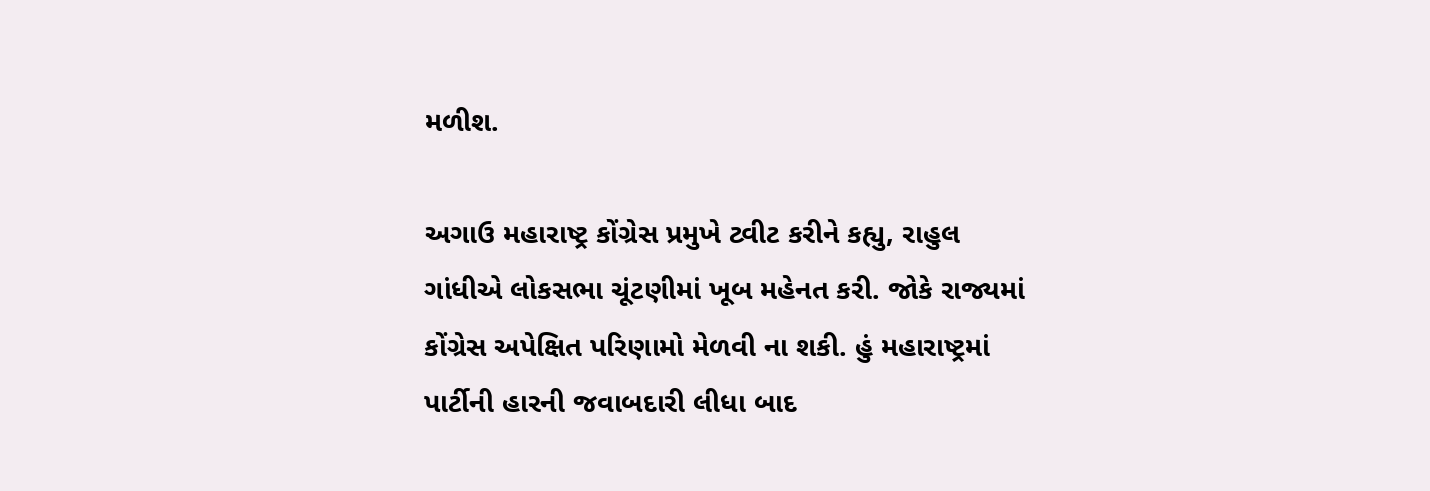મળીશ.

અગાઉ મહારાષ્ટ્ર કોંગ્રેસ પ્રમુખે ટ્વીટ કરીને કહ્યુ, રાહુલ ગાંધીએ લોકસભા ચૂંટણીમાં ખૂબ મહેનત કરી. જોકે રાજ્યમાં કોંગ્રેસ અપેક્ષિત પરિણામો મેળવી ના શકી. હું મહારાષ્ટ્રમાં પાર્ટીની હારની જવાબદારી લીધા બાદ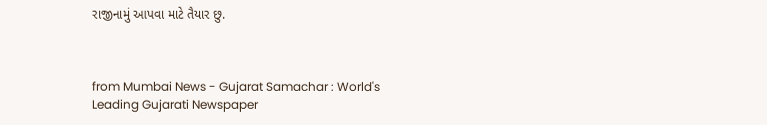રાજીનામું આપવા માટે તૈયાર છુ.



from Mumbai News - Gujarat Samachar : World's Leading Gujarati Newspaper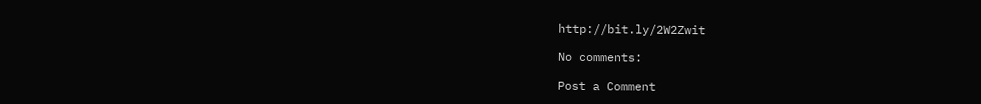http://bit.ly/2W2Zwit

No comments:

Post a Comment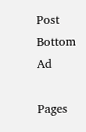Post Bottom Ad

Pages